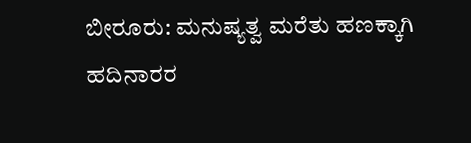ಬೀರೂರು: ಮನುಷ್ಯತ್ವ ಮರೆತು ಹಣಕ್ಕಾಗಿ ಹದಿನಾರರ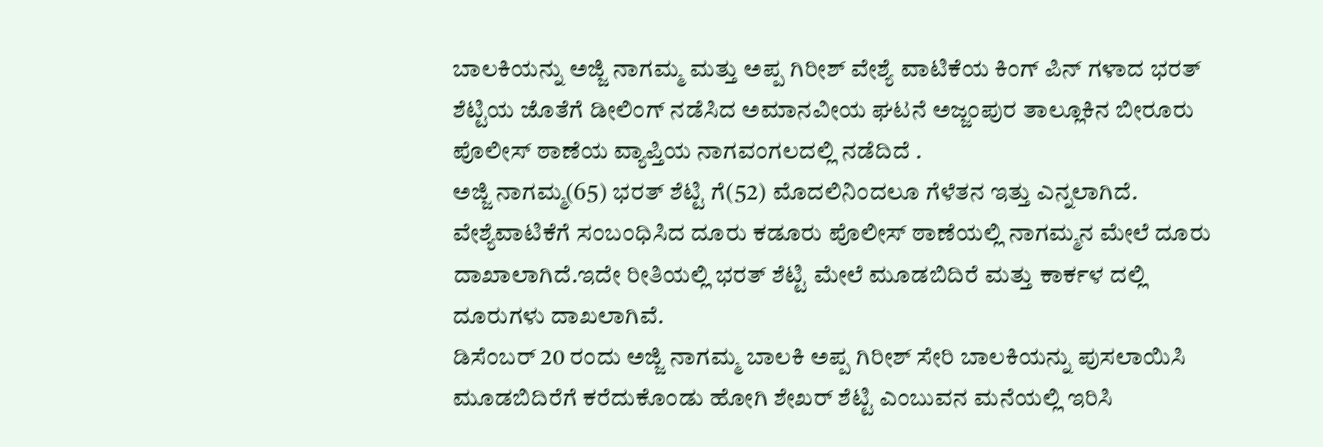ಬಾಲಕಿಯನ್ನು ಅಜ್ಜಿ ನಾಗಮ್ಮ ಮತ್ತು ಅಪ್ಪ ಗಿರೀಶ್ ವೇಶ್ಯೆ ವಾಟಿಕೆಯ ಕಿಂಗ್ ಪಿನ್ ಗಳಾದ ಭರತ್ ಶೆಟ್ಟಿಯ ಜೊತೆಗೆ ಡೀಲಿಂಗ್ ನಡೆಸಿದ ಅಮಾನವೀಯ ಘಟನೆ ಅಜ್ಜಂಪುರ ತಾಲ್ಲೂಕಿನ ಬೀರೂರು ಪೊಲೀಸ್ ಠಾಣೆಯ ವ್ಯಾಪ್ತಿಯ ನಾಗವಂಗಲದಲ್ಲಿ ನಡೆದಿದೆ .
ಅಜ್ಜಿ ನಾಗಮ್ಮ(65) ಭರತ್ ಶೆಟ್ಟಿ ಗೆ(52) ಮೊದಲಿನಿಂದಲೂ ಗೆಳೆತನ ಇತ್ತು ಎನ್ನಲಾಗಿದೆ. ವೇಶ್ಯೆವಾಟಿಕೆಗೆ ಸಂಬಂಧಿಸಿದ ದೂರು ಕಡೂರು ಪೊಲೀಸ್ ಠಾಣೆಯಲ್ಲಿ ನಾಗಮ್ಮನ ಮೇಲೆ ದೂರು ದಾಖಾಲಾಗಿದೆ.ಇದೇ ರೀತಿಯಲ್ಲಿ ಭರತ್ ಶೆಟ್ಟಿ ಮೇಲೆ ಮೂಡಬಿದಿರೆ ಮತ್ತು ಕಾರ್ಕಳ ದಲ್ಲಿ ದೂರುಗಳು ದಾಖಲಾಗಿವೆ.
ಡಿಸೆಂಬರ್ 20 ರಂದು ಅಜ್ಜಿ ನಾಗಮ್ಮ ಬಾಲಕಿ ಅಪ್ಪ ಗಿರೀಶ್ ಸೇರಿ ಬಾಲಕಿಯನ್ನು ಪುಸಲಾಯಿಸಿ ಮೂಡಬಿದಿರೆಗೆ ಕರೆದುಕೊಂಡು ಹೋಗಿ ಶೇಖರ್ ಶೆಟ್ಟಿ ಎಂಬುವನ ಮನೆಯಲ್ಲಿ ಇರಿಸಿ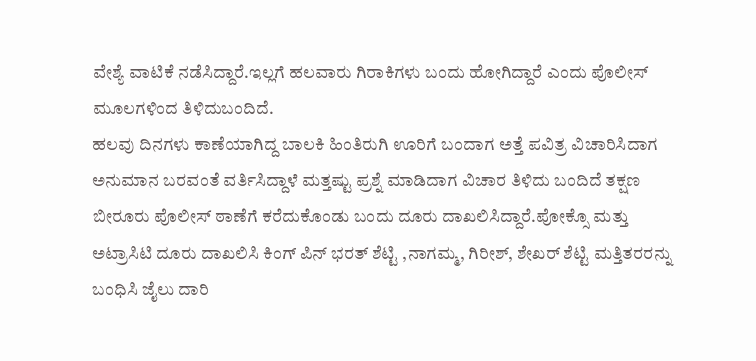ವೇಶ್ಯೆ ವಾಟಿಕೆ ನಡೆಸಿದ್ದಾರೆ.ಇಲ್ಲಗೆ ಹಲವಾರು ಗಿರಾಕಿಗಳು ಬಂದು ಹೋಗಿದ್ದಾರೆ ಎಂದು ಪೊಲೀಸ್ ಮೂಲಗಳಿಂದ ತಿಳಿದುಬಂದಿದೆ.
ಹಲವು ದಿನಗಳು ಕಾಣೆಯಾಗಿದ್ದ ಬಾಲಕಿ ಹಿಂತಿರುಗಿ ಊರಿಗೆ ಬಂದಾಗ ಅತ್ತೆ ಪವಿತ್ರ ವಿಚಾರಿಸಿದಾಗ ಅನುಮಾನ ಬರವಂತೆ ವರ್ತಿಸಿದ್ದಾಳೆ ಮತ್ತಷ್ಟು ಪ್ರಶ್ನೆ ಮಾಡಿದಾಗ ವಿಚಾರ ತಿಳಿದು ಬಂದಿದೆ ತಕ್ಷಣ ಬೀರೂರು ಪೊಲೀಸ್ ಠಾಣೆಗೆ ಕರೆದುಕೊಂಡು ಬಂದು ದೂರು ದಾಖಲಿಸಿದ್ದಾರೆ.ಪೋಕ್ಸೊ ಮತ್ತು ಅಟ್ರಾಸಿಟಿ ದೂರು ದಾಖಲಿಸಿ ಕಿಂಗ್ ಪಿನ್ ಭರತ್ ಶೆಟ್ಟಿ ,ನಾಗಮ್ಮ, ಗಿರೀಶ್, ಶೇಖರ್ ಶೆಟ್ಟಿ ಮತ್ತಿತರರನ್ನು ಬಂಧಿಸಿ ಜೈಲು ದಾರಿ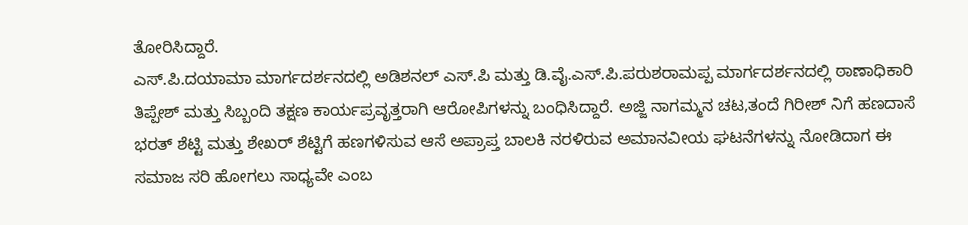ತೋರಿಸಿದ್ದಾರೆ.
ಎಸ್.ಪಿ.ದಯಾಮಾ ಮಾರ್ಗದರ್ಶನದಲ್ಲಿ ಅಡಿಶನಲ್ ಎಸ್.ಪಿ ಮತ್ತು ಡಿ.ವೈ.ಎಸ್.ಪಿ.ಪರುಶರಾಮಪ್ಪ ಮಾರ್ಗದರ್ಶನದಲ್ಲಿ ಠಾಣಾಧಿಕಾರಿ ತಿಪ್ಪೇಶ್ ಮತ್ತು ಸಿಬ್ಬಂದಿ ತಕ್ಷಣ ಕಾರ್ಯಪ್ರವೃತ್ತರಾಗಿ ಆರೋಪಿಗಳನ್ನು ಬಂಧಿಸಿದ್ದಾರೆ. ಅಜ್ಜಿ ನಾಗಮ್ಮನ ಚಟ,ತಂದೆ ಗಿರೀಶ್ ನಿಗೆ ಹಣದಾಸೆ ಭರತ್ ಶೆಟ್ಟಿ ಮತ್ತು ಶೇಖರ್ ಶೆಟ್ಟಿಗೆ ಹಣಗಳಿಸುವ ಆಸೆ ಅಪ್ರಾಪ್ತ ಬಾಲಕಿ ನರಳಿರುವ ಅಮಾನವೀಯ ಘಟನೆಗಳನ್ನು ನೋಡಿದಾಗ ಈ ಸಮಾಜ ಸರಿ ಹೋಗಲು ಸಾಧ್ಯವೇ ಎಂಬ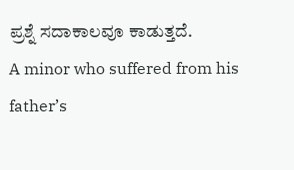ಪ್ರಶ್ನೆ ಸದಾಕಾಲವೂ ಕಾಡುತ್ತದೆ.
A minor who suffered from his father’s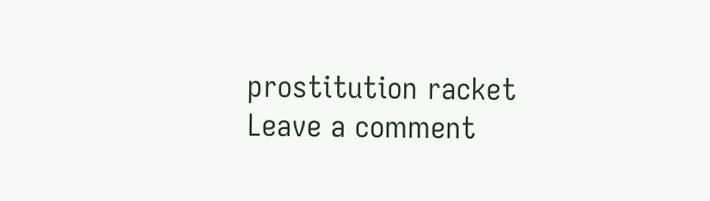prostitution racket
Leave a comment